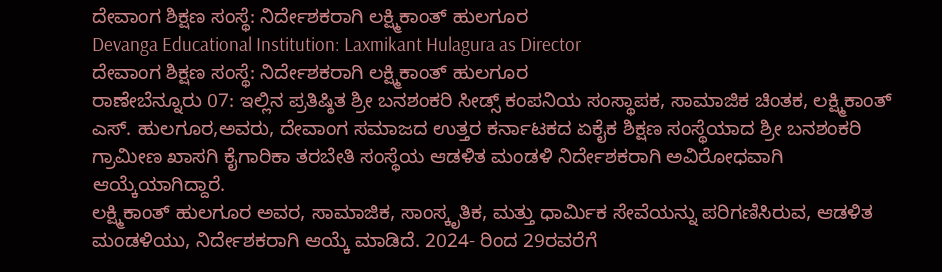ದೇವಾಂಗ ಶಿಕ್ಷಣ ಸಂಸ್ಥೆ: ನಿರ್ದೇಶಕರಾಗಿ ಲಕ್ಷ್ಮಿಕಾಂತ್ ಹುಲಗೂರ
Devanga Educational Institution: Laxmikant Hulagura as Director
ದೇವಾಂಗ ಶಿಕ್ಷಣ ಸಂಸ್ಥೆ: ನಿರ್ದೇಶಕರಾಗಿ ಲಕ್ಷ್ಮಿಕಾಂತ್ ಹುಲಗೂರ
ರಾಣೇಬೆನ್ನೂರು 07: ಇಲ್ಲಿನ ಪ್ರತಿಷ್ಠಿತ ಶ್ರೀ ಬನಶಂಕರಿ ಸೀಡ್ಸ್ ಕಂಪನಿಯ ಸಂಸ್ಥಾಪಕ, ಸಾಮಾಜಿಕ ಚಿಂತಕ, ಲಕ್ಷ್ಮಿಕಾಂತ್ ಎಸ್. ಹುಲಗೂರ,ಅವರು, ದೇವಾಂಗ ಸಮಾಜದ ಉತ್ತರ ಕರ್ನಾಟಕದ ಏಕೈಕ ಶಿಕ್ಷಣ ಸಂಸ್ಥೆಯಾದ ಶ್ರೀ ಬನಶಂಕರಿ ಗ್ರಾಮೀಣ ಖಾಸಗಿ ಕೈಗಾರಿಕಾ ತರಬೇತಿ ಸಂಸ್ಥೆಯ ಆಡಳಿತ ಮಂಡಳಿ ನಿರ್ದೇಶಕರಾಗಿ ಅವಿರೋಧವಾಗಿ ಆಯ್ಕೆಯಾಗಿದ್ದಾರೆ.
ಲಕ್ಷ್ಮಿಕಾಂತ್ ಹುಲಗೂರ ಅವರ, ಸಾಮಾಜಿಕ, ಸಾಂಸ್ಕೃತಿಕ, ಮತ್ತು ಧಾರ್ಮಿಕ ಸೇವೆಯನ್ನು ಪರಿಗಣಿಸಿರುವ, ಆಡಳಿತ ಮಂಡಳಿಯು, ನಿರ್ದೇಶಕರಾಗಿ ಆಯ್ಕೆ ಮಾಡಿದೆ. 2024- ರಿಂದ 29ರವರೆಗೆ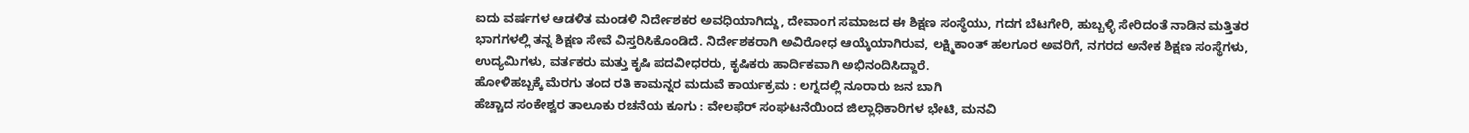ಐದು ವರ್ಷಗಳ ಆಡಳಿತ ಮಂಡಳಿ ನಿರ್ದೇಶಕರ ಅವಧಿಯಾಗಿದ್ದು, ದೇವಾಂಗ ಸಮಾಜದ ಈ ಶಿಕ್ಷಣ ಸಂಸ್ಥೆಯು, ಗದಗ ಬೆಟಗೇರಿ, ಹುಬ್ಬಳ್ಳಿ ಸೇರಿದಂತೆ ನಾಡಿನ ಮತ್ತಿತರ ಭಾಗಗಳಲ್ಲಿ ತನ್ನ ಶಿಕ್ಷಣ ಸೇವೆ ವಿಸ್ತರಿಸಿಕೊಂಡಿದೆ. ನಿರ್ದೇಶಕರಾಗಿ ಅವಿರೋಧ ಆಯ್ಕೆಯಾಗಿರುವ, ಲಕ್ಷ್ಮಿಕಾಂತ್ ಹಲಗೂರ ಅವರಿಗೆ, ನಗರದ ಅನೇಕ ಶಿಕ್ಷಣ ಸಂಸ್ಥೆಗಳು, ಉದ್ಯಮಿಗಳು, ವರ್ತಕರು ಮತ್ತು ಕೃಷಿ ಪದವೀಧರರು, ಕೃಷಿಕರು ಹಾರ್ದಿಕವಾಗಿ ಅಭಿನಂದಿಸಿದ್ದಾರೆ.
ಹೋಳಿಹಬ್ಬಕ್ಕೆ ಮೆರಗು ತಂದ ರತಿ ಕಾಮನ್ನರ ಮದುವೆ ಕಾರ್ಯಕ್ರಮ : ಲಗ್ನದಲ್ಲಿ ನೂರಾರು ಜನ ಬಾಗಿ
ಹೆಚ್ಚಾದ ಸಂಕೇಶ್ವರ ತಾಲೂಕು ರಚನೆಯ ಕೂಗು : ವೇಲಫೆರ್ ಸಂಘಟನೆಯಿಂದ ಜಿಲ್ಲಾಧಿಕಾರಿಗಳ ಭೇಟಿ, ಮನವಿ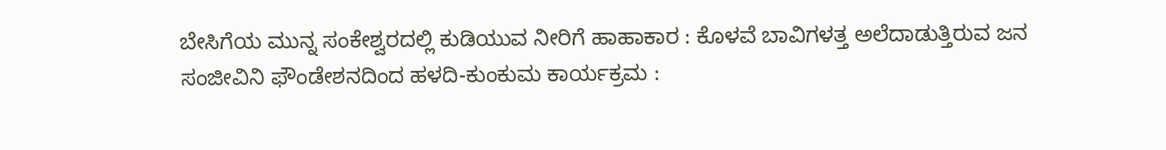ಬೇಸಿಗೆಯ ಮುನ್ನ ಸಂಕೇಶ್ವರದಲ್ಲಿ ಕುಡಿಯುವ ನೀರಿಗೆ ಹಾಹಾಕಾರ : ಕೊಳವೆ ಬಾವಿಗಳತ್ತ ಅಲೆದಾಡುತ್ತಿರುವ ಜನ
ಸಂಜೀವಿನಿ ಫೌಂಡೇಶನದಿಂದ ಹಳದಿ-ಕುಂಕುಮ ಕಾರ್ಯಕ್ರಮ :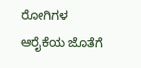ರೋಗಿಗಳ ಆರೈಕೆಯ ಜೊತೆಗೆ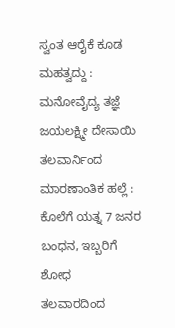ಸ್ವಂತ ಆರೈಕೆ ಕೂಡ ಮಹತ್ವದ್ದು : ಮನೋವೈದ್ಯ ತಜ್ಞೆ ಜಯಲಕ್ಷ್ಮೀ ದೇಸಾಯಿ
ತಲವಾರ್ನಿಂದ ಮಾರಣಾಂತಿಕ ಹಲ್ಲೆ : ಕೊಲೆಗೆ ಯತ್ನ 7 ಜನರ ಬಂಧನ, ಇಬ್ಬರಿಗೆ ಶೋಧ
ತಲವಾರದಿಂದ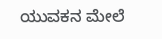ಯುವಕನ ಮೇಲೆ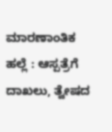ಮಾರಣಾಂತಿಕ ಹಲ್ಲೆ : ಆಸ್ಪತ್ರೆಗೆ ದಾಖಲು, ತ್ವೇಷದ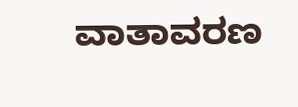ವಾತಾವರಣ